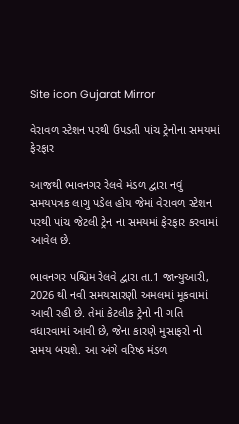Site icon Gujarat Mirror

વેરાવળ સ્ટેશન પરથી ઉપડતી પાંચ ટ્રેનોના સમયમાં ફેરફાર

આજથી ભાવનગર રેલવે મંડળ દ્વારા નવું સમયપત્રક લાગુ પડેલ હોય જેમાં વેરાવળ સ્ટેશન પરથી પાંચ જેટલી ટ્રેન ના સમયમાં ફેરફાર કરવામાં આવેલ છે.

ભાવનગર પશ્ચિમ રેલવે દ્વારા તા.1 જાન્યુઆરી, 2026 થી નવી સમયસારણી અમલમાં મૂકવામાં આવી રહી છે. તેમાં કેટલીક ટ્રેનો ની ગતિ વધારવામાં આવી છે, જેના કારણે મુસાફરો નો સમય બચશે. આ અંગે વરિષ્ઠ મંડળ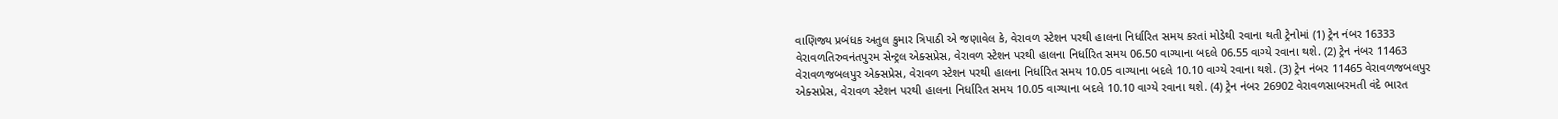વાણિજ્ય પ્રબંધક અતુલ કુમાર ત્રિપાઠી એ જણાવેલ કે, વેરાવળ સ્ટેશન પરથી હાલના નિર્ધારિત સમય કરતાં મોડેથી રવાના થતી ટ્રેનોમાં (1) ટ્રેન નંબર 16333 વેરાવળતિરુવનંતપુરમ સેન્ટ્રલ એક્સપ્રેસ, વેરાવળ સ્ટેશન પરથી હાલના નિર્ધારિત સમય 06.50 વાગ્યાના બદલે 06.55 વાગ્યે રવાના થશે. (2) ટ્રેન નંબર 11463 વેરાવળજબલપુર એક્સપ્રેસ, વેરાવળ સ્ટેશન પરથી હાલના નિર્ધારિત સમય 10.05 વાગ્યાના બદલે 10.10 વાગ્યે રવાના થશે. (3) ટ્રેન નંબર 11465 વેરાવળજબલપુર એક્સપ્રેસ, વેરાવળ સ્ટેશન પરથી હાલના નિર્ધારિત સમય 10.05 વાગ્યાના બદલે 10.10 વાગ્યે રવાના થશે. (4) ટ્રેન નંબર 26902 વેરાવળસાબરમતી વંદે ભારત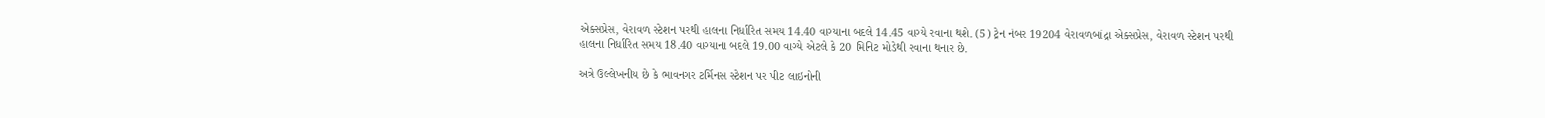એક્સપ્રેસ, વેરાવળ સ્ટેશન પરથી હાલના નિર્ધારિત સમય 14.40 વાગ્યાના બદલે 14.45 વાગ્યે રવાના થશે. (5) ટ્રેન નંબર 19204 વેરાવળબાંદ્રા એક્સપ્રેસ, વેરાવળ સ્ટેશન પરથી હાલના નિર્ધારિત સમય 18.40 વાગ્યાના બદલે 19.00 વાગ્યે એટલે કે 20 મિનિટ મોડેથી રવાના થનાર છે.

અત્રે ઉલ્લેખનીય છે કે ભાવનગર ટર્મિનસ સ્ટેશન પર પીટ લાઇનોની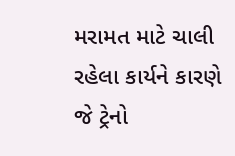મરામત માટે ચાલી રહેલા કાર્યને કારણે જે ટ્રેનો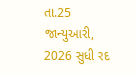તા.25 જાન્યુઆરી, 2026 સુધી રદ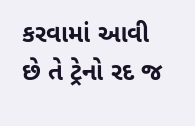કરવામાં આવી છે તે ટ્રેનો રદ જ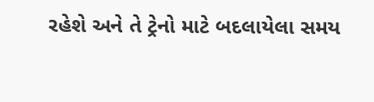રહેશે અને તે ટ્રેનો માટે બદલાયેલા સમય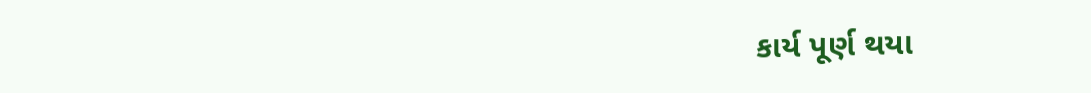કાર્ય પૂર્ણ થયા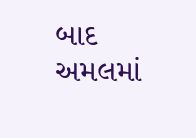બાદ અમલમાં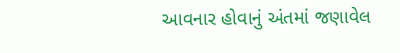આવનાર હોવાનું અંતમાં જણાવેલ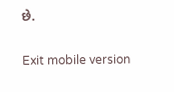છે.

Exit mobile version